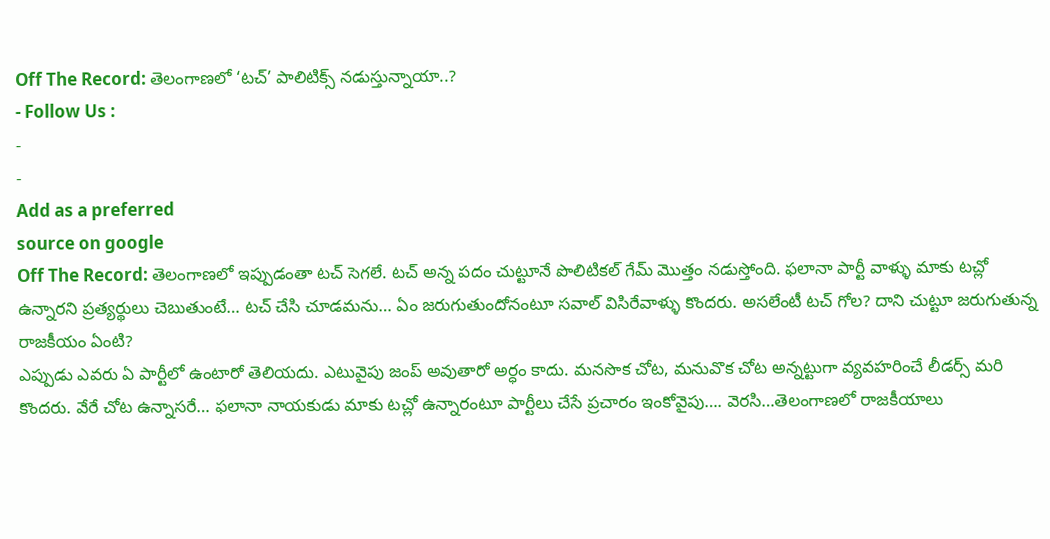Off The Record: తెలంగాణలో ‘టచ్’ పాలిటిక్స్ నడుస్తున్నాయా..?
- Follow Us :
-
-
Add as a preferred
source on google
Off The Record: తెలంగాణలో ఇప్పుడంతా టచ్ సెగలే. టచ్ అన్న పదం చుట్టూనే పొలిటికల్ గేమ్ మొత్తం నడుస్తోంది. ఫలానా పార్టీ వాళ్ళు మాకు టచ్లో ఉన్నారని ప్రత్యర్థులు చెబుతుంటే… టచ్ చేసి చూడమను… ఏం జరుగుతుందోనంటూ సవాల్ విసిరేవాళ్ళు కొందరు. అసలేంటీ టచ్ గోల? దాని చుట్టూ జరుగుతున్న రాజకీయం ఏంటి?
ఎప్పుడు ఎవరు ఏ పార్టీలో ఉంటారో తెలియదు. ఎటువైపు జంప్ అవుతారో అర్ధం కాదు. మనసొక చోట, మనువొక చోట అన్నట్టుగా వ్యవహరించే లీడర్స్ మరి కొందరు. వేరే చోట ఉన్నాసరే… ఫలానా నాయకుడు మాకు టచ్లో ఉన్నారంటూ పార్టీలు చేసే ప్రచారం ఇంకోవైపు…. వెరసి…తెలంగాణలో రాజకీయాలు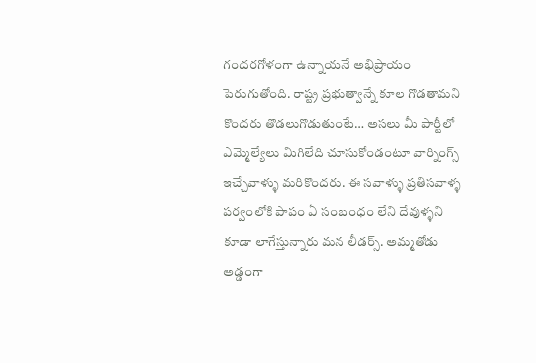గందరగోళంగా ఉన్నాయనే అభిప్రాయం పెరుగుతోంది. రాష్ట్ర ప్రభుత్వాన్నే కూల గొడతామని కొందరు తొడలుగొడుతుంటే… అసలు మీ పార్టీలో ఎమ్మెల్యేలు మిగిలేది చూసుకోండంటూ వార్నింగ్స్ ఇచ్చేవాళ్ళు మరికొందరు. ఈ సవాళ్ళు ప్రతిసవాళ్ళ పర్వంలోకి పాపం ఏ సంబంధం లేని దేవుళ్ళని కూడా లాగేస్తున్నారు మన లీడర్స్. అమ్మతోడు అడ్డంగా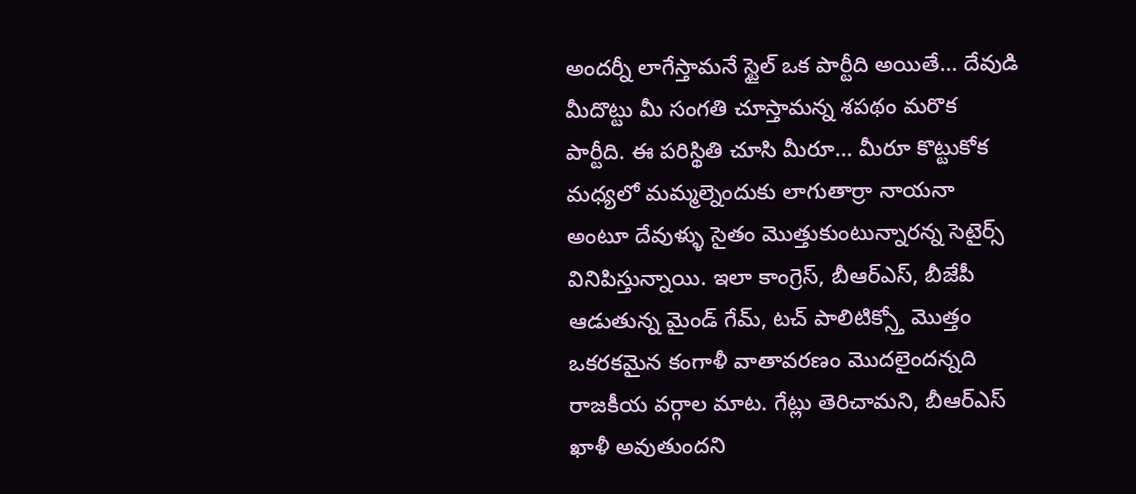అందర్నీ లాగేస్తామనే స్టైల్ ఒక పార్టీది అయితే… దేవుడి మీదొట్టు మీ సంగతి చూస్తామన్న శపథం మరొక పార్టీది. ఈ పరిస్థితి చూసి మీరూ… మీరూ కొట్టుకోక మధ్యలో మమ్మల్నెందుకు లాగుతార్రా నాయనా అంటూ దేవుళ్ళు సైతం మొత్తుకుంటున్నారన్న సెటైర్స్ వినిపిస్తున్నాయి. ఇలా కాంగ్రెస్, బీఆర్ఎస్, బీజేపీ ఆడుతున్న మైండ్ గేమ్, టచ్ పాలిటిక్స్తో మొత్తం ఒకరకమైన కంగాళీ వాతావరణం మొదలైందన్నది రాజకీయ వర్గాల మాట. గేట్లు తెరిచామని, బీఆర్ఎస్ ఖాళీ అవుతుందని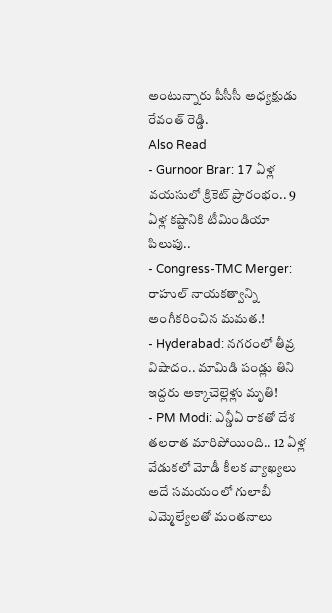అంటున్నారు పీసీసీ అధ్యక్షుడు రేవంత్ రెడ్డి.
Also Read
- Gurnoor Brar: 17 ఏళ్ల వయసులో క్రికెట్ ప్రారంభం.. 9 ఏళ్ల కష్టానికి టీమిండియా పిలుపు..
- Congress-TMC Merger: రాహుల్ నాయకత్వాన్ని అంగీకరించిన మమత.!
- Hyderabad: నగరంలో తీవ్ర విషాదం.. మామిడి పండ్లు తిని ఇద్దరు అక్కాచెల్లెళ్లు మృతి!
- PM Modi: ఎన్డీఏ రాకతో దేశ తలరాత మారిపోయింది.. 12 ఏళ్ల వేడుకలో మోడీ కీలక వ్యాఖ్యలు
అదే సమయంలో గులాబీ ఎమ్మెల్యేలతో మంతనాలు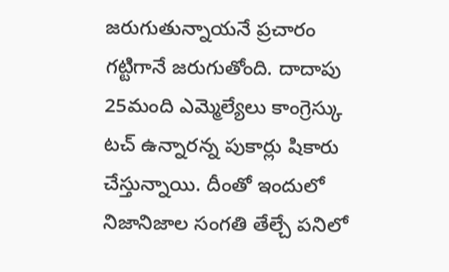జరుగుతున్నాయనే ప్రచారం గట్టిగానే జరుగుతోంది. దాదాపు 25మంది ఎమ్మెల్యేలు కాంగ్రెస్కు టచ్ ఉన్నారన్న పుకార్లు షికారు చేస్తున్నాయి. దీంతో ఇందులో నిజానిజాల సంగతి తేల్చే పనిలో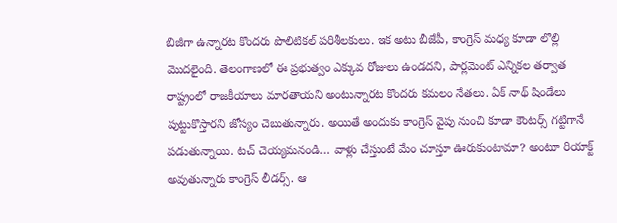బిజీగా ఉన్నారట కొందరు పొలిటికల్ పరిశీలకులు. ఇక అటు బీజేపీ, కాంగ్రెస్ మధ్య కూడా లొల్లి మొదలైంది. తెలంగాణలో ఈ ప్రభుత్వం ఎక్కువ రోజులు ఉండదని, పార్లమెంట్ ఎన్నికల తర్వాత రాష్ట్రంలో రాజకీయాలు మారతాయని అంటున్నారట కొందరు కమలం నేతలు. ఏక్ నాథ్ షిండేలు పుట్టుకొస్తారని జోస్యం చెబుతున్నారు. అయితే అందుకు కాంగ్రెస్ వైపు నుంచి కూడా కౌంటర్స్ గట్టిగానే పడుతున్నాయి. టచ్ చెయ్యమనండి… వాళ్లు చేస్తుంటే మేం చూస్తూ ఊరుకుంటామా? అంటూ రియాక్ట్ అవుతున్నారు కాంగ్రెస్ లీడర్స్. ఆ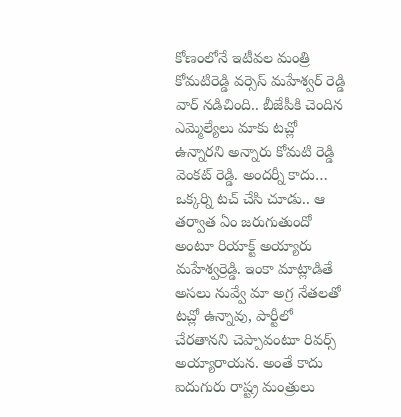కోణంలోనే ఇటీవల మంత్రి కోమటిరెడ్డి వర్సెస్ మహేశ్వర్ రెడ్డి వార్ నడిచింది.. బీజేపీకి చెందిన ఎమ్మెల్యేలు మాకు టచ్లో ఉన్నారని అన్నారు కోమటి రెడ్డి వెంకట్ రెడ్డి. అందర్నీ కాదు… ఒక్కర్ని టచ్ చేసి చూడు.. ఆ తర్వాత ఏం జరుగుతుందో అంటూ రియాక్ట్ అయ్యారు మహేశ్వర్రెడ్డి. ఇంకా మాట్లాడితే అసలు నువ్వే మా అగ్ర నేతలతో టచ్లో ఉన్నావు, పార్టీలో చేరతానని చెప్పావంటూ రివర్స్ అయ్యారాయన. అంతే కాదు ఐదుగురు రాష్ట్ర మంత్రులు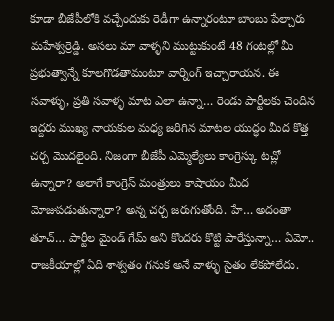కూడా బీజేపీలోకి వచ్చేందుకు రెడీగా ఉన్నారంటూ బాంబు పేల్చారు మహేశ్వర్రెడ్డి. అసలు మా వాళ్ళని ముట్టుకుంటే 48 గంటల్లో మీ ప్రభుత్వాన్నే కూలగొడతామంటూ వార్నింగ్ ఇచ్చారాయన. ఈ సవాళ్ళు, ప్రతి సవాళ్ళ మాట ఎలా ఉన్నా… రెండు పార్టీలకు చెందిన ఇద్దరు ముఖ్య నాయకుల మధ్య జరిగిన మాటల యుద్ధం మీద కొత్త చర్చ మొదలైంది. నిజంగా బీజేపీ ఎమ్మెల్యేలు కాంగ్రెస్కు టచ్లో ఉన్నారా? అలాగే కాంగ్రెస్ మంత్రులు కాషాయం మీద మోజుపడుతున్నారా? అన్న చర్చ జరుగుతోంది. హే… అదంతా తూచ్… పార్టీల మైండ్ గేమ్ అని కొందరు కొట్టి పారేస్తున్నా… ఏమో.. రాజకీయాల్లో ఏది శాశ్వతం గనుక అనే వాళ్ళు సైతం లేకపోలేదు.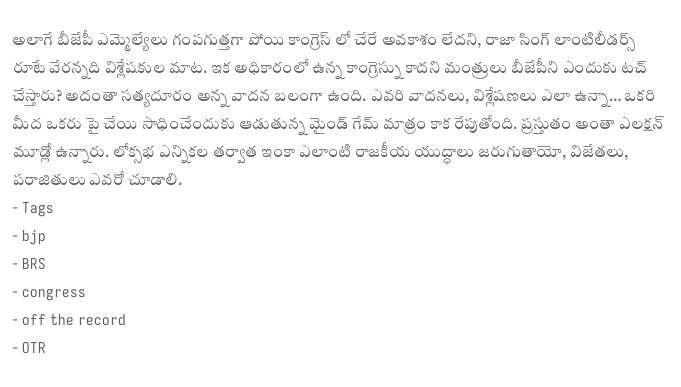అలాగే బీజేపీ ఎమ్మెల్యేలు గంపగుత్తగా పోయి కాంగ్రెస్ లో చేరే అవకాశం లేదని, రాజా సింగ్ లాంటిలీడర్స్ రూటే వేరన్నది విశ్లేషకుల మాట. ఇక అధికారంలో ఉన్న కాంగ్రెస్ను కాదని మంత్రులు బీజేపీని ఎందుకు టచ్ చేస్తారు? అదంతా సత్యదూరం అన్న వాదన బలంగా ఉంది. ఎవరి వాదనలు, విశ్లేషణలు ఎలా ఉన్నా… ఒకరి మీద ఒకరు పై చేయి సాధించేందుకు ఆడుతున్న మైండ్ గేమ్ మాత్రం కాక రేపుతోంది. ప్రస్తుతం అంతా ఎలక్షన్ మూడ్లో ఉన్నారు. లోక్సభ ఎన్నికల తర్వాత ఇంకా ఎలాంటి రాజకీయ యుద్ధాలు జరుగుతాయో, విజేతలు, పరాజితులు ఎవరో చూడాలి.
- Tags
- bjp
- BRS
- congress
- off the record
- OTR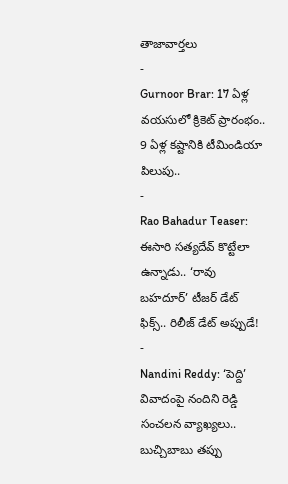తాజావార్తలు
-
Gurnoor Brar: 17 ఏళ్ల వయసులో క్రికెట్ ప్రారంభం.. 9 ఏళ్ల కష్టానికి టీమిండియా పిలుపు..
-
Rao Bahadur Teaser: ఈసారి సత్యదేవ్ కొట్టేలా ఉన్నాడు.. ‘రావు బహదూర్’ టీజర్ డేట్ ఫిక్స్.. రిలీజ్ డేట్ అప్పుడే!
-
Nandini Reddy: ‘పెద్ది’ వివాదంపై నందిని రెడ్డి సంచలన వ్యాఖ్యలు.. బుచ్చిబాబు తప్పు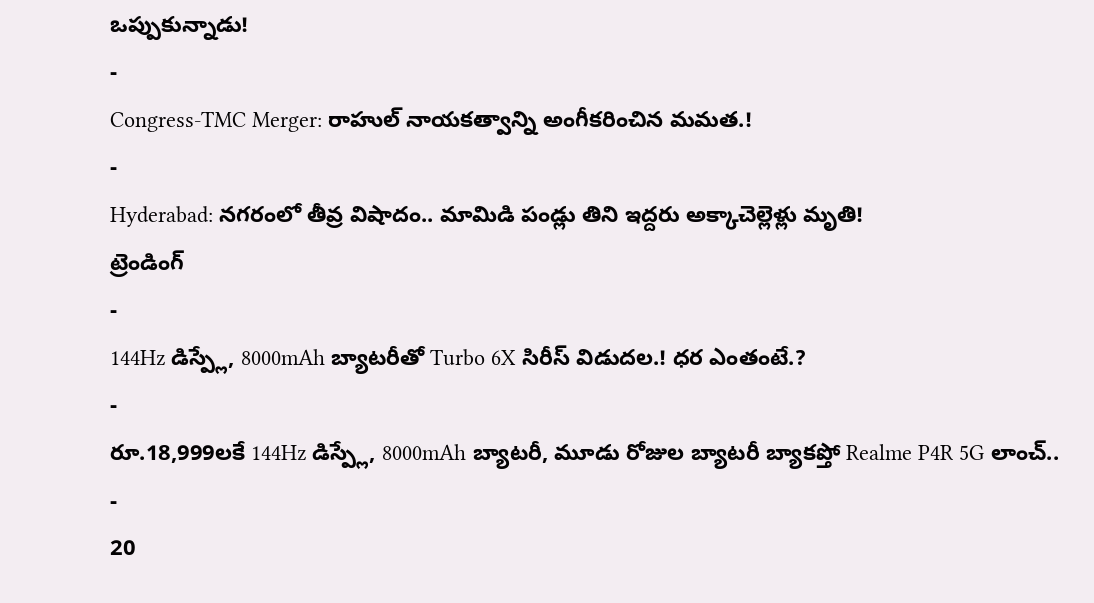ఒప్పుకున్నాడు!
-
Congress-TMC Merger: రాహుల్ నాయకత్వాన్ని అంగీకరించిన మమత.!
-
Hyderabad: నగరంలో తీవ్ర విషాదం.. మామిడి పండ్లు తిని ఇద్దరు అక్కాచెల్లెళ్లు మృతి!
ట్రెండింగ్
-
144Hz డిస్ప్లే, 8000mAh బ్యాటరీతో Turbo 6X సిరీస్ విడుదల.! ధర ఎంతంటే.?
-
రూ.18,999లకే 144Hz డిస్ప్లే, 8000mAh బ్యాటరీ, మూడు రోజుల బ్యాటరీ బ్యాకప్తో Realme P4R 5G లాంచ్..
-
20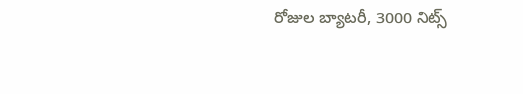రోజుల బ్యాటరీ, 3000 నిట్స్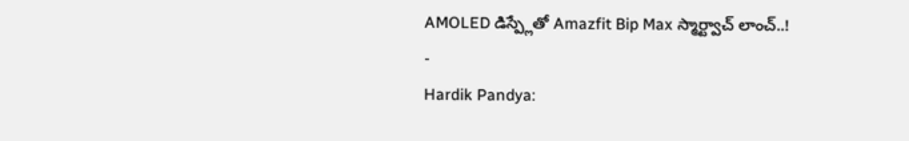AMOLED డిస్ప్లేతో Amazfit Bip Max స్మార్ట్వాచ్ లాంచ్..!
-
Hardik Pandya: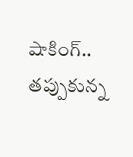షాకింగ్.. తప్పుకున్న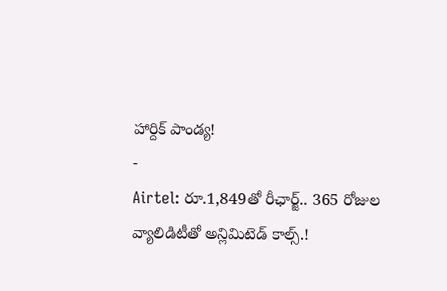హార్దిక్ పాండ్య!
-
Airtel: రూ.1,849తో రీఛార్జ్.. 365 రోజుల వ్యాలిడిటీతో అన్లిమిటెడ్ కాల్స్.!